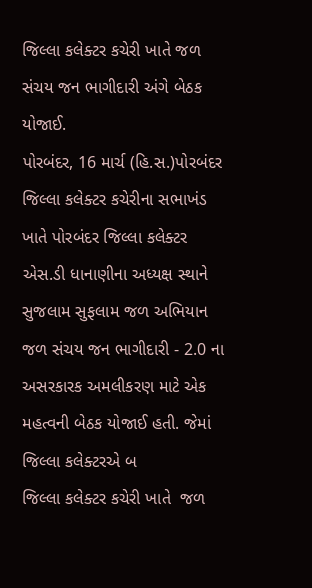જિલ્લા કલેક્ટર કચેરી ખાતે જળ સંચય જન ભાગીદારી અંગે બેઠક યોજાઈ.
પોરબંદર, 16 માર્ચ (હિ.સ.)પોરબંદર જિલ્લા કલેક્ટર કચેરીના સભાખંડ ખાતે પોરબંદર જિલ્લા કલેક્ટર એસ.ડી ધાનાણીના અધ્યક્ષ સ્થાને સુજલામ સુફલામ જળ અભિયાન જળ સંચય જન ભાગીદારી - 2.0 ના અસરકારક અમલીકરણ માટે એક મહત્વની બેઠક યોજાઈ હતી. જેમાં જિલ્લા કલેક્ટરએ બ
જિલ્લા કલેક્ટર કચેરી ખાતે  જળ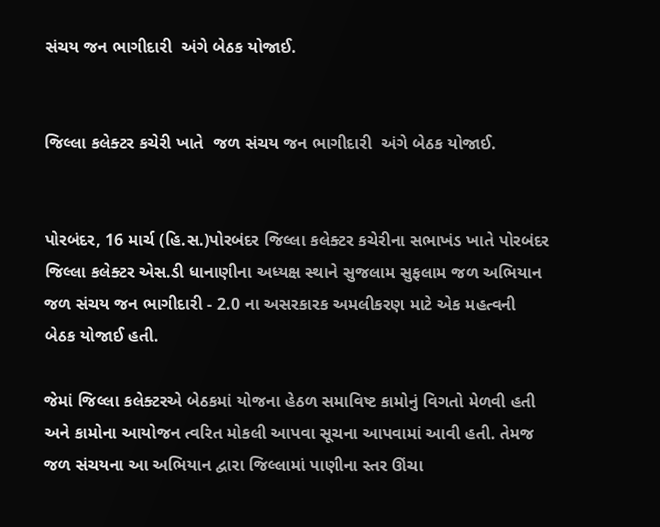સંચય જન ભાગીદારી  અંગે બેઠક યોજાઈ.


જિલ્લા કલેક્ટર કચેરી ખાતે  જળ સંચય જન ભાગીદારી  અંગે બેઠક યોજાઈ.


પોરબંદર, 16 માર્ચ (હિ.સ.)પોરબંદર જિલ્લા કલેક્ટર કચેરીના સભાખંડ ખાતે પોરબંદર જિલ્લા કલેક્ટર એસ.ડી ધાનાણીના અધ્યક્ષ સ્થાને સુજલામ સુફલામ જળ અભિયાન જળ સંચય જન ભાગીદારી - 2.0 ના અસરકારક અમલીકરણ માટે એક મહત્વની બેઠક યોજાઈ હતી.

જેમાં જિલ્લા કલેક્ટરએ બેઠકમાં યોજના હેઠળ સમાવિષ્ટ કામોનું વિગતો મેળવી હતી અને કામોના આયોજન ત્વરિત મોકલી આપવા સૂચના આપવામાં આવી હતી. તેમજ જળ સંચયના આ અભિયાન દ્વારા જિલ્લામાં પાણીના સ્તર ઊંચા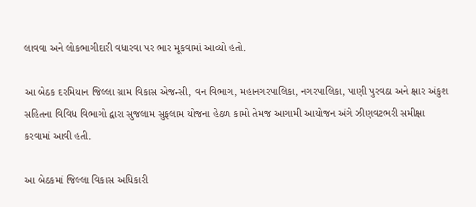લાવવા અને લોકભાગીદારી વધારવા પર ભાર મૂકવામાં આવ્યો હતો.

આ બેઠક દરમિયાન જિલ્લા ગ્રામ વિકાસ એજન્સી, વન વિભાગ, મહાનગરપાલિકા, નગરપાલિકા, પાણી પુરવઠા અને ક્ષાર અંકુશ સહિતના વિવિધ વિભાગો દ્વારા સુજલામ સુફલામ યોજના હેઠળ કામો તેમજ આગામી આયોજન અંગે ઝીણવટભરી સમીક્ષા કરવામાં આવી હતી.

આ બેઠકમાં જિલ્લા વિકાસ અધિકારી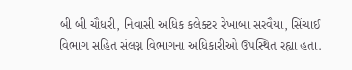બી બી ચૌધરી, નિવાસી અધિક કલેક્ટર રેખાબા સરવૈયા, સિંચાઈ વિભાગ સહિત સંલગ્ન વિભાગના અધિકારીઓ ઉપસ્થિત રહ્યા હતા.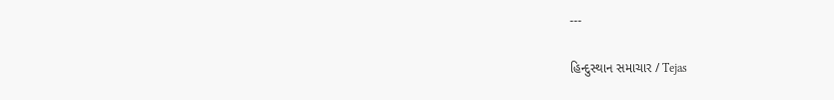---

હિન્દુસ્થાન સમાચાર / Tejas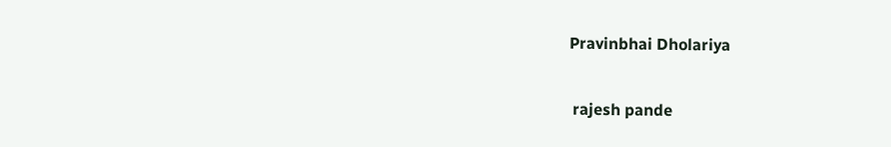Pravinbhai Dholariya


 rajesh pande